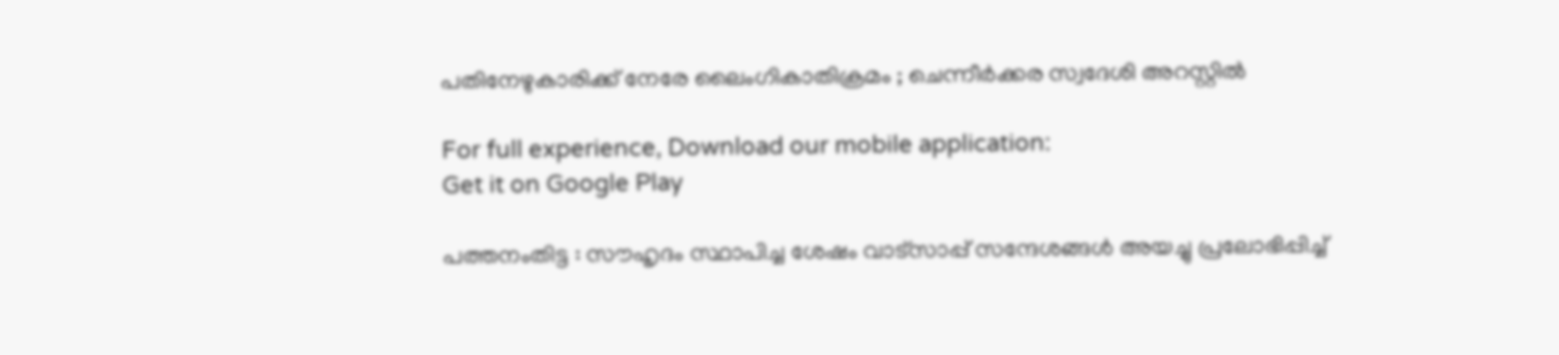പതിനേഴുകാരിക്ക് നേരേ ലൈംഗികാതിക്രമം ; ചെന്നീര്‍ക്കര സ്വദേശി അറസ്റ്റില്‍

For full experience, Download our mobile application:
Get it on Google Play

പത്തനംതിട്ട : സൗഹൃദം സ്ഥാപിച്ച ശേഷം വാട്‌സാപ്പ് സന്ദേശങ്ങള്‍ അയച്ചു പ്രലോഭിപ്പിച്ച്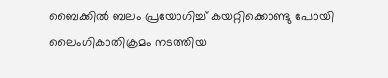ബൈക്കില്‍ ബലം പ്രയോഗിച്ച് കയറ്റിക്കൊണ്ടു പോയി ലൈംഗികാതിക്രമം നടത്തിയ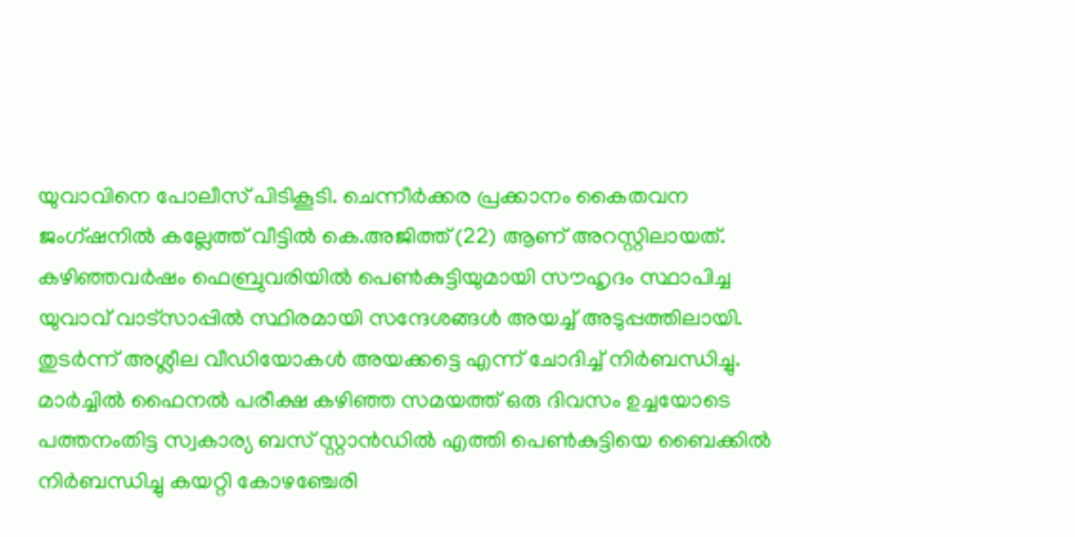യുവാവിനെ പോലീസ് പിടികൂടി. ചെന്നീര്‍ക്കര പ്രക്കാനം കൈതവന ജംഗ്ഷനില്‍ കല്ലേത്ത് വീട്ടില്‍ കെ.അജിത്ത് (22) ആണ് അറസ്റ്റിലായത്. കഴിഞ്ഞവര്‍ഷം ഫെബ്രുവരിയില്‍ പെണ്‍കുട്ടിയുമായി സൗഹൃദം സ്ഥാപിച്ച യുവാവ് വാട്‌സാപ്പില്‍ സ്ഥിരമായി സന്ദേശങ്ങള്‍ അയച്ച് അടുപ്പത്തിലായി. തുടര്‍ന്ന് അശ്ലീല വീഡിയോകള്‍ അയക്കട്ടെ എന്ന് ചോദിച്ച് നിര്‍ബന്ധിച്ചു. മാര്‍ച്ചില്‍ ഫൈനല്‍ പരീക്ഷ കഴിഞ്ഞ സമയത്ത് ഒരു ദിവസം ഉച്ചയോടെ പത്തനംതിട്ട സ്വകാര്യ ബസ് സ്റ്റാന്‍ഡില്‍ എത്തി പെണ്‍കുട്ടിയെ ബൈക്കില്‍ നിര്‍ബന്ധിച്ചു കയറ്റി കോഴഞ്ചേരി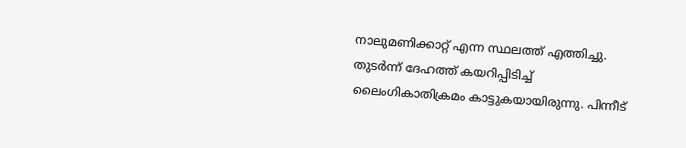നാലുമണിക്കാറ്റ് എന്ന സ്ഥലത്ത് എത്തിച്ചു. തുടര്‍ന്ന് ദേഹത്ത് കയറിപ്പിടിച്ച് ലൈംഗികാതിക്രമം കാട്ടുകയായിരുന്നു. പിന്നീട്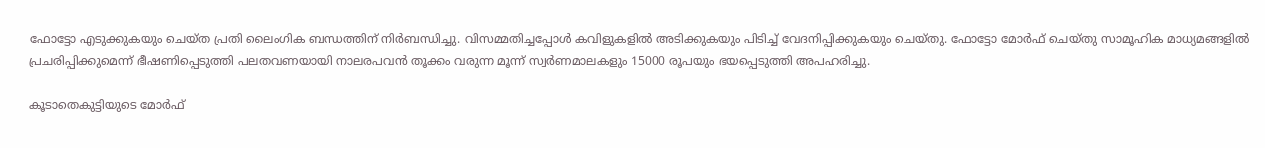ഫോട്ടോ എടുക്കുകയും ചെയ്ത പ്രതി ലൈംഗിക ബന്ധത്തിന് നിര്‍ബന്ധിച്ചു. വിസമ്മതിച്ചപ്പോള്‍ കവിളുകളില്‍ അടിക്കുകയും പിടിച്ച് വേദനിപ്പിക്കുകയും ചെയ്തു. ഫോട്ടോ മോര്‍ഫ് ചെയ്തു സാമൂഹിക മാധ്യമങ്ങളില്‍ പ്രചരിപ്പിക്കുമെന്ന് ഭീഷണിപ്പെടുത്തി പലതവണയായി നാലരപവന്‍ തൂക്കം വരുന്ന മൂന്ന് സ്വര്‍ണമാലകളും 15000 രൂപയും ഭയപ്പെടുത്തി അപഹരിച്ചു.

കൂടാതെകുട്ടിയുടെ മോര്‍ഫ്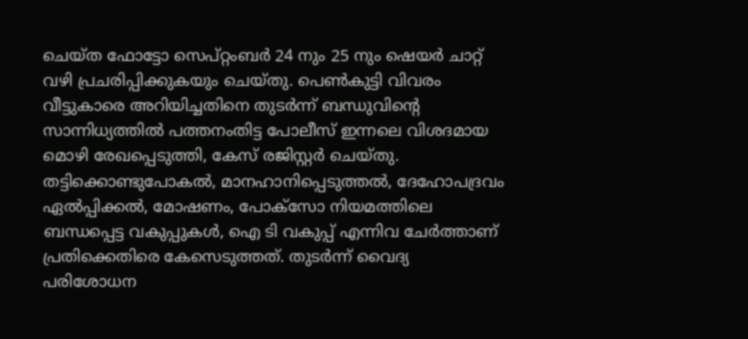ചെയ്ത ഫോട്ടോ സെപ്റ്റംബര്‍ 24 നും 25 നും ഷെയര്‍ ചാറ്റ് വഴി പ്രചരിപ്പിക്കുകയും ചെയ്തു. പെണ്‍കുട്ടി വിവരം വീട്ടുകാരെ അറിയിച്ചതിനെ തുടര്‍ന്ന് ബന്ധുവിന്റെ സാന്നിധ്യത്തില്‍ പത്തനംതിട്ട പോലീസ് ഇന്നലെ വിശദമായ മൊഴി രേഖപ്പെടുത്തി, കേസ് രജിസ്റ്റര്‍ ചെയ്തു. തട്ടിക്കൊണ്ടുപോകല്‍, മാനഹാനിപ്പെടുത്തല്‍, ദേഹോപദ്രവം ഏല്‍പ്പിക്കല്‍, മോഷണം, പോക്‌സോ നിയമത്തിലെ ബന്ധപ്പെട്ട വകുപ്പുകള്‍, ഐ ടി വകുപ്പ് എന്നിവ ചേര്‍ത്താണ് പ്രതിക്കെതിരെ കേസെടുത്തത്. തുടര്‍ന്ന് വൈദ്യ പരിശോധന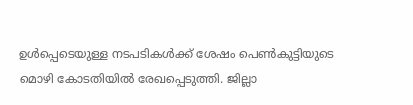ഉള്‍പ്പെടെയുള്ള നടപടികള്‍ക്ക് ശേഷം പെണ്‍കുട്ടിയുടെ മൊഴി കോടതിയില്‍ രേഖപ്പെടുത്തി. ജില്ലാ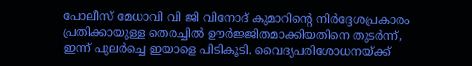പോലീസ് മേധാവി വി ജി വിനോദ് കുമാറിന്റെ നിര്‍ദ്ദേശപ്രകാരം പ്രതിക്കായുള്ള തെരച്ചില്‍ ഊര്‍ജ്ജിതമാക്കിയതിനെ തുടര്‍ന്ന്, ഇന്ന് പുലര്‍ച്ചെ ഇയാളെ പിടികൂടി. വൈദ്യപരിശോധനയ്ക്ക്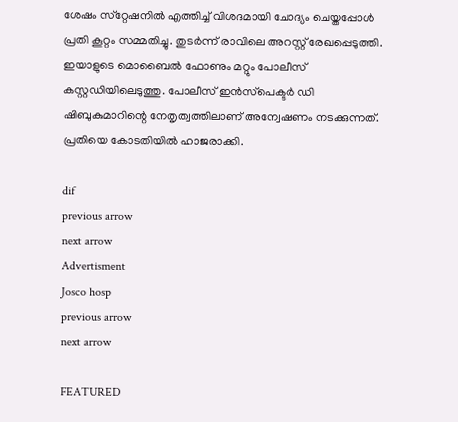ശേഷം സ്‌റ്റേഷനില്‍ എത്തിച്ച് വിശദമായി ചോദ്യം ചെയ്തപ്പോള്‍ പ്രതി കൂറ്റം സമ്മതിച്ചു. തുടര്‍ന്ന് രാവിലെ അറസ്റ്റ് രേഖപ്പെടുത്തി. ഇയാളുടെ മൊബൈല്‍ ഫോണും മറ്റും പോലീസ് കസ്റ്റഡിയിലെടുത്തു. പോലീസ് ഇന്‍സ്‌പെക്ടര്‍ ഡി ഷിബുകുമാറിന്റെ നേതൃത്വത്തിലാണ് അന്വേഷണം നടക്കുന്നത്. പ്രതിയെ കോടതിയില്‍ ഹാജരാക്കി.

dif
previous arrow
next arrow
Advertisment
Josco hosp
previous arrow
next arrow

FEATURED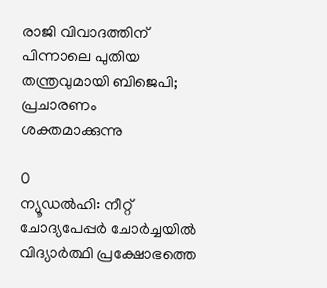രാജി വിവാദത്തിന് പിന്നാലെ പുതിയ തന്ത്രവുമായി ബിജെപി; പ്രചാരണം ശക്തമാക്കുന്നു

0
ന്യൂഡല്‍ഹി: നീറ്റ് ചോദ്യപേപ്പര്‍ ചോര്‍ച്ചയില്‍ വിദ്യാര്‍ത്ഥി പ്രക്ഷോഭത്തെ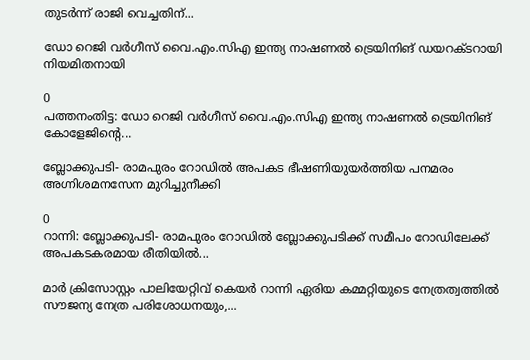തുടര്‍ന്ന് രാജി വെച്ചതിന്...

ഡോ റെജി വർഗീസ് വൈ.എം.സിഎ ഇന്ത്യ നാഷണൽ ട്രെയിനിങ് ഡയറക്ടറായി നിയമിതനായി

0
പത്തനംതിട്ട: ഡോ റെജി വർഗീസ് വൈ.എം.സിഎ ഇന്ത്യ നാഷണൽ ട്രെയിനിങ് കോളേജിന്റെ...

ബ്ലോക്കുപടി- രാമപുരം റോഡിൽ അപകട ഭീഷണിയുയർത്തിയ പനമരം അഗ്നിശമനസേന മുറിച്ചുനീക്കി

0
റാന്നി: ബ്ലോക്കുപടി- രാമപുരം റോഡിൽ ബ്ലോക്കുപടിക്ക് സമീപം റോഡിലേക്ക് അപകടകരമായ രീതിയിൽ...

മാർ ക്രിസോസ്റ്റം പാലിയേറ്റിവ് കെയർ റാന്നി ഏരിയ കമ്മറ്റിയുടെ നേത്രത്വത്തിൽ സൗജന്യ നേത്ര പരിശോധനയും,...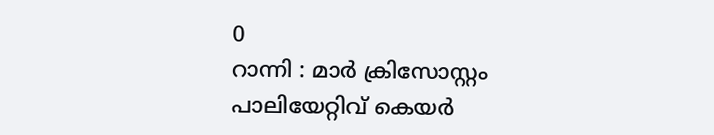0
റാന്നി : മാർ ക്രിസോസ്റ്റം പാലിയേറ്റിവ് കെയർ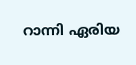റാന്നി ഏരിയ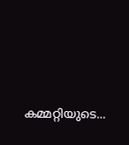കമ്മറ്റിയുടെ...